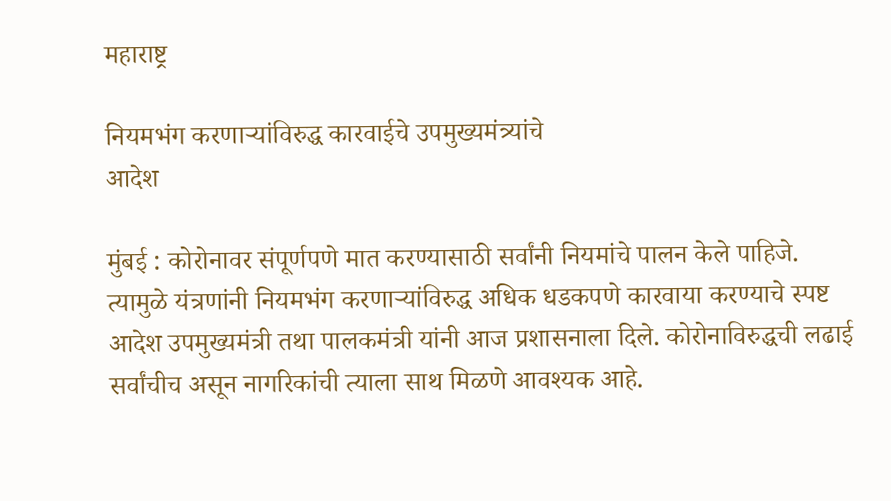महाराष्ट्र

नियमभंग करणाऱ्यांविरुद्ध कारवाईचे उपमुख्यमंत्र्यांचे
आदेश

मुंबई : कोरोनावर संपूर्णपणे मात करण्यासाठी सर्वांनी नियमांचे पालन केले पाहिजे. त्यामुळे यंत्रणांनी नियमभंग करणाऱ्यांविरुद्ध अधिक धडकपणे कारवाया करण्याचे स्पष्ट आदेश उपमुख्यमंत्री तथा पालकमंत्री यांनी आज प्रशासनाला दिले. कोरोनाविरुद्धची लढाई सर्वांचीच असून नागरिकांची त्याला साथ मिळणे आवश्यक आहे.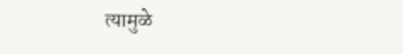त्यामुळे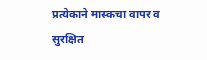प्रत्येकाने मास्कचा वापर व सुरक्षित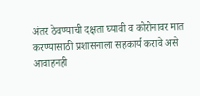अंतर ठेवण्याची दक्षता घ्यावी व कोरोनावर मात करण्यासाठी प्रशासनाला सहकार्य करावे असे आवाहनही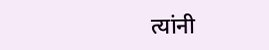त्यांनी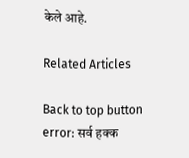केले आहे.

Related Articles

Back to top button
error: सर्व हक्क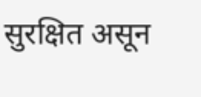सुरक्षित असून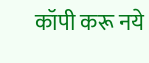कॉपी करू नये